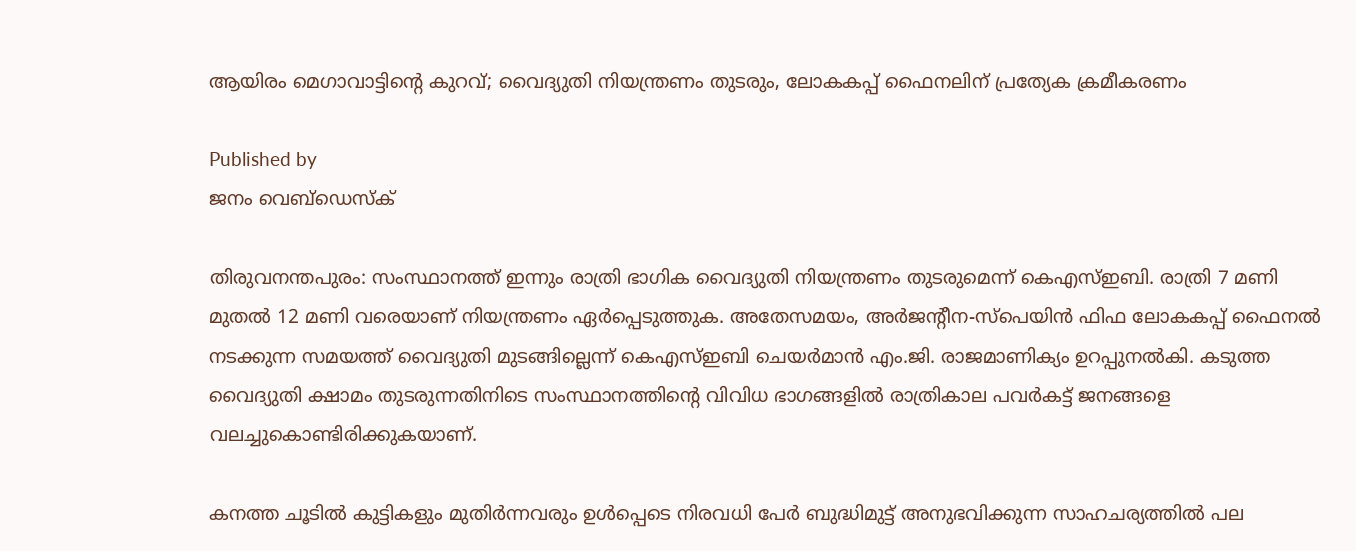ആയിരം മെഗാവാട്ടിന്റെ കുറവ്; വൈദ്യുതി നിയന്ത്രണം തുടരും, ലോകകപ്പ് ഫൈനലിന് പ്രത്യേക ക്രമീകരണം

Published by
ജനം വെബ്‌ഡെസ്ക്

തിരുവനന്തപുരം: സംസ്ഥാനത്ത് ഇന്നും രാത്രി ഭാഗിക വൈദ്യുതി നിയന്ത്രണം തുടരുമെന്ന് കെഎസ്ഇബി. രാത്രി 7 മണി മുതല്‍ 12 മണി വരെയാണ് നിയന്ത്രണം ഏര്‍പ്പെടുത്തുക. അതേസമയം, അര്‍ജന്റീന-സ്‌പെയിന്‍ ഫിഫ ലോകകപ്പ് ഫൈനല്‍ നടക്കുന്ന സമയത്ത് വൈദ്യുതി മുടങ്ങില്ലെന്ന് കെഎസ്ഇബി ചെയര്‍മാന്‍ എം.ജി. രാജമാണിക്യം ഉറപ്പുനല്‍കി. കടുത്ത വൈദ്യുതി ക്ഷാമം തുടരുന്നതിനിടെ സംസ്ഥാനത്തിന്റെ വിവിധ ഭാഗങ്ങളില്‍ രാത്രികാല പവര്‍കട്ട് ജനങ്ങളെ വലച്ചുകൊണ്ടിരിക്കുകയാണ്.

കനത്ത ചൂടില്‍ കുട്ടികളും മുതിര്‍ന്നവരും ഉള്‍പ്പെടെ നിരവധി പേര്‍ ബുദ്ധിമുട്ട് അനുഭവിക്കുന്ന സാഹചര്യത്തില്‍ പല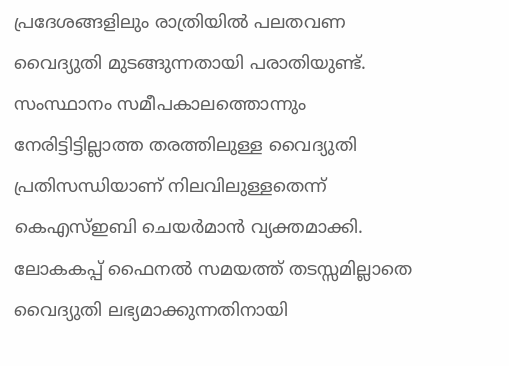പ്രദേശങ്ങളിലും രാത്രിയില്‍ പലതവണ വൈദ്യുതി മുടങ്ങുന്നതായി പരാതിയുണ്ട്. സംസ്ഥാനം സമീപകാലത്തൊന്നും നേരിട്ടിട്ടില്ലാത്ത തരത്തിലുള്ള വൈദ്യുതി പ്രതിസന്ധിയാണ് നിലവിലുള്ളതെന്ന് കെഎസ്ഇബി ചെയര്‍മാന്‍ വ്യക്തമാക്കി. ലോകകപ്പ് ഫൈനല്‍ സമയത്ത് തടസ്സമില്ലാതെ വൈദ്യുതി ലഭ്യമാക്കുന്നതിനായി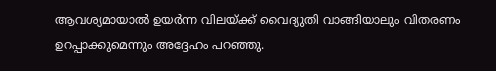ആവശ്യമായാല്‍ ഉയര്‍ന്ന വിലയ്‌ക്ക് വൈദ്യുതി വാങ്ങിയാലും വിതരണം ഉറപ്പാക്കുമെന്നും അദ്ദേഹം പറഞ്ഞു.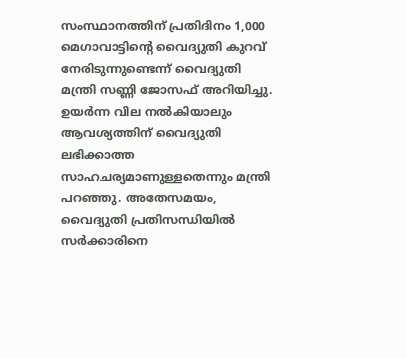സംസ്ഥാനത്തിന് പ്രതിദിനം 1,000 മെഗാവാട്ടിന്റെ വൈദ്യുതി കുറവ് നേരിടുന്നുണ്ടെന്ന് വൈദ്യുതി മന്ത്രി സണ്ണി ജോസഫ് അറിയിച്ചു. ഉയര്‍ന്ന വില നല്‍കിയാലും ആവശ്യത്തിന് വൈദ്യുതി ലഭിക്കാത്ത സാഹചര്യമാണുള്ളതെന്നും മന്ത്രി പറഞ്ഞു. അതേസമയം, വൈദ്യുതി പ്രതിസന്ധിയില്‍ സര്‍ക്കാരിനെ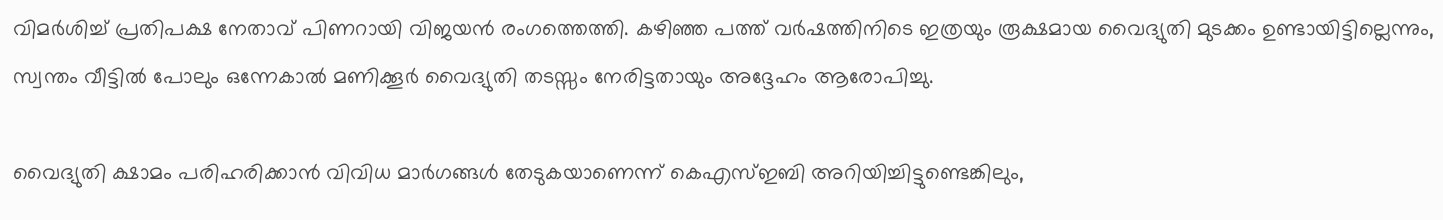വിമര്‍ശിച്ച് പ്രതിപക്ഷ നേതാവ് പിണറായി വിജയന്‍ രംഗത്തെത്തി. കഴിഞ്ഞ പത്ത് വര്‍ഷത്തിനിടെ ഇത്രയും രൂക്ഷമായ വൈദ്യുതി മുടക്കം ഉണ്ടായിട്ടില്ലെന്നും, സ്വന്തം വീട്ടില്‍ പോലും ഒന്നേകാല്‍ മണിക്കൂര്‍ വൈദ്യുതി തടസ്സം നേരിട്ടതായും അദ്ദേഹം ആരോപിച്ചു.

വൈദ്യുതി ക്ഷാമം പരിഹരിക്കാന്‍ വിവിധ മാര്‍ഗങ്ങള്‍ തേടുകയാണെന്ന് കെഎസ്ഇബി അറിയിച്ചിട്ടുണ്ടെങ്കിലും,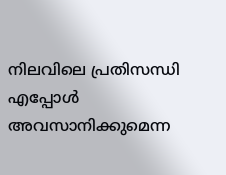നിലവിലെ പ്രതിസന്ധി എപ്പോള്‍ അവസാനിക്കുമെന്ന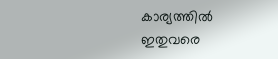കാര്യത്തില്‍ ഇതുവരെ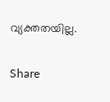വ്യക്തതയില്ല.

Share